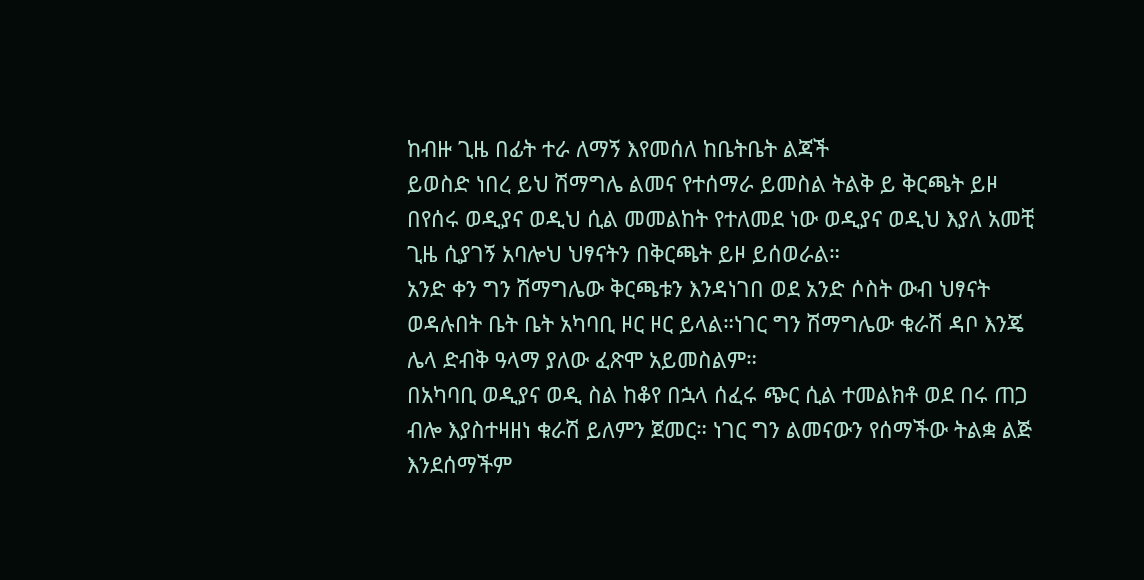ከብዙ ጊዜ በፊት ተራ ለማኝ እየመሰለ ከቤትቤት ልጃች
ይወስድ ነበረ ይህ ሽማግሌ ልመና የተሰማራ ይመስል ትልቅ ይ ቅርጫት ይዞ በየሰሩ ወዲያና ወዲህ ሲል መመልከት የተለመደ ነው ወዲያና ወዲህ እያለ አመቺ ጊዜ ሲያገኝ አባሎህ ህፃናትን በቅርጫት ይዞ ይሰወራል።
አንድ ቀን ግን ሽማግሌው ቅርጫቱን እንዳነገበ ወደ አንድ ሶስት ውብ ህፃናት ወዳሉበት ቤት ቤት አካባቢ ዞር ዞር ይላል።ነገር ግን ሽማግሌው ቁራሽ ዳቦ እንጄ ሌላ ድብቅ ዓላማ ያለው ፈጽሞ አይመስልም።
በአካባቢ ወዲያና ወዲ ስል ከቆየ በኋላ ሰፈሩ ጭር ሲል ተመልክቶ ወደ በሩ ጠጋ ብሎ እያስተዛዘነ ቁራሽ ይለምን ጀመር። ነገር ግን ልመናውን የሰማችው ትልቋ ልጅ እንደሰማችም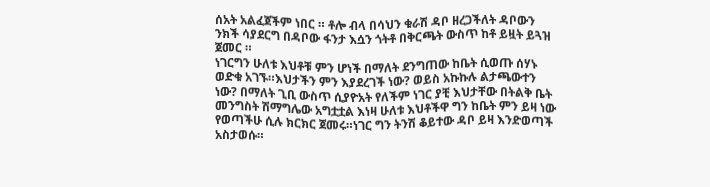ሰአት አልፈጀችም ነበር ። ቶሎ ብላ በሳህን ቁራሽ ዳቦ ዘረጋችለት ዳቦውን ንክች ሳያደርግ በዳቦው ፋንታ እሷን ጎትቶ በቅርጫት ውስጥ ከቶ ይዟት ይጓዝ ጀመር ።
ነገርግን ሁለቱ እህቶቹ ምን ሆነች በማለት ደንግጠው ከቤት ሲወጡ ሰሃኑ ወድቁ አገኙ።እህታችን ምን እያደረገች ነው? ወይስ አኩኩሉ ልታጫውተን ነው? በማለት ጊቢ ውስጥ ሲያዮአት የለችም ነገር ያቺ እህታቸው በትልቅ ቤት መንግስት ሽማግሌው አግቷቷል እነዛ ሁለቱ እህቶችዋ ግን ከቤት ምን ይዛ ነው የወጣችሁ ሲሉ ክርክር ጀመሩ።ነገር ግን ትንሽ ቆይተው ዳቦ ይዛ እንድወጣች አስታወሱ።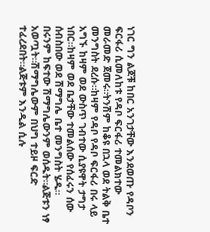ነገር ግን ልጆቹ ከበር አንገታቸው እንደወጡ የዳቦን ፍርፋሪ ሲመለከቱ የዳቦ ፍርፋሪ ተመልክተው መራመድ ጀመሩ።ትንሽም ከቆዩ በኋላ ወደ ትልቅ ቤተ መንግስት ደረሱ።ከዛም የዳቦ የዳቦ ፍርፋሪ በሩ ላይ አግኙ ከዛም ወደ ውስጥ ገብተው ሲያዩዋት ታግታ ነበር።ከዛም ወደ ቤታቸው ተመልሰው የሰፈሩን ሰው ሰብስበው ወደ ሽማግሌ ቤተ መንግስት ሄዱ።
በሩንም ከፍተው ሽማግሌውንም ወሰዱት።ልጅቱን ነፃ አወጧት።ሽማግሌውም በህግ ተይዞ ፍርድ ተፈረደበት።ልጅቱም እንዲል ሲሉ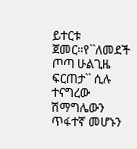ይተርቱ ጀመር።የ``ለመደች ጦጣ ሁልጊዜ ፍርጠታ`` ሲሉ ተናግረው ሽማግሌውን ጥፋተኛ መሆኑን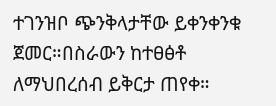ተገንዝቦ ጭንቅላታቸው ይቀንቀንቁ ጀመር።በስራውን ከተፀፅቶ ለማህበረሰብ ይቅርታ ጠየቀ።